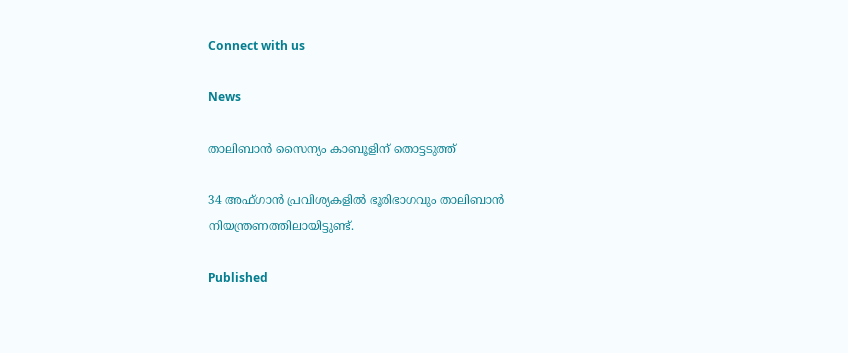Connect with us

News

താലിബാന്‍ സൈന്യം കാബൂളിന് തൊട്ടടുത്ത്‌

34 അഫ്ഗാന്‍ പ്രവിശ്യകളില്‍ ഭൂരിഭാഗവും താലിബാന്‍ നിയന്ത്രണത്തിലായിട്ടുണ്ട്.

Published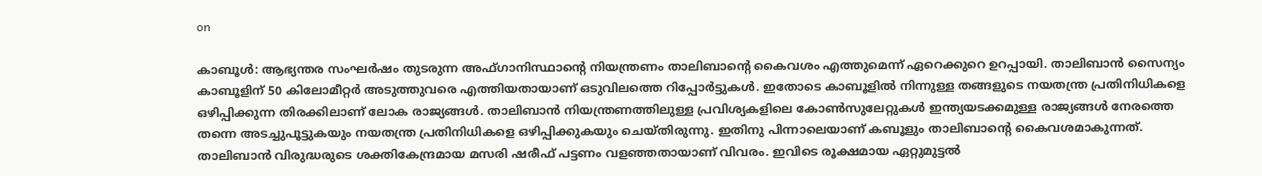on

കാബൂള്‍: ആഭ്യന്തര സംഘര്‍ഷം തുടരുന്ന അഫ്ഗാനിസ്ഥാന്റെ നിയന്ത്രണം താലിബാന്റെ കൈവശം എത്തുമെന്ന് ഏറെക്കുറെ ഉറപ്പായി. താലിബാന്‍ സൈന്യം കാബൂളിന് 50 കിലോമീറ്റര്‍ അടുത്തുവരെ എത്തിയതായാണ് ഒടുവിലത്തെ റിപ്പോര്‍ട്ടുകള്‍. ഇതോടെ കാബൂളില്‍ നിന്നുള്ള തങ്ങളുടെ നയതന്ത്ര പ്രതിനിധികളെ ഒഴിപ്പിക്കുന്ന തിരക്കിലാണ് ലോക രാജ്യങ്ങള്‍. താലിബാന്‍ നിയന്ത്രണത്തിലുള്ള പ്രവിശ്യകളിലെ കോണ്‍സുലേറ്റുകള്‍ ഇന്ത്യയടക്കമുള്ള രാജ്യങ്ങള്‍ നേരത്തെ തന്നെ അടച്ചുപൂട്ടുകയും നയതന്ത്ര പ്രതിനിധികളെ ഒഴിപ്പിക്കുകയും ചെയ്തിരുന്നു. ഇതിനു പിന്നാലെയാണ് കബൂളും താലിബാന്റെ കൈവശമാകുന്നത്. താലിബാന്‍ വിരുദ്ധരുടെ ശക്തികേന്ദ്രമായ മസരി ഷരീഫ് പട്ടണം വളഞ്ഞതായാണ് വിവരം. ഇവിടെ രൂക്ഷമായ ഏറ്റുമുട്ടല്‍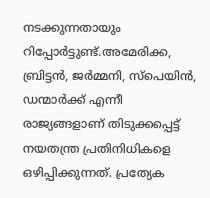നടക്കുന്നതായും റിപ്പോര്‍ട്ടുണ്ട്.അമേരിക്ക, ബ്രിട്ടന്‍, ജര്‍മ്മനി, സ്‌പെയിന്‍, ഡന്മാര്‍ക്ക് എന്നീ രാജ്യങ്ങളാണ് തിടുക്കപ്പെട്ട് നയതന്ത്ര പ്രതിനിധികളെ ഒഴിപ്പിക്കുന്നത്. പ്രത്യേക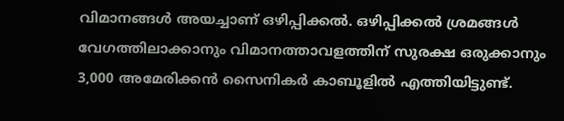വിമാനങ്ങള്‍ അയച്ചാണ് ഒഴിപ്പിക്കല്‍. ഒഴിപ്പിക്കല്‍ ശ്രമങ്ങള്‍ വേഗത്തിലാക്കാനും വിമാനത്താവളത്തിന് സുരക്ഷ ഒരുക്കാനും 3,000 അമേരിക്കന്‍ സൈനികര്‍ കാബൂളില്‍ എത്തിയിട്ടുണ്ട്.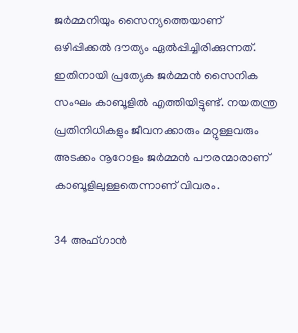ജര്‍മ്മനിയും സൈന്യത്തെയാണ് ഒഴിപ്പിക്കല്‍ ദൗത്യം ഏല്‍പ്പിച്ചിരിക്കുന്നത്. ഇതിനായി പ്രത്യേക ജര്‍മ്മന്‍ സൈനിക സംഘം കാബൂളില്‍ എത്തിയിട്ടുണ്ട്. നയതന്ത്ര പ്രതിനിധികളും ജീവനക്കാരും മറ്റുള്ളവരും അടക്കം നൂറോളം ജര്‍മ്മന്‍ പൗരന്മാരാണ് കാബൂളിലുള്ളതെന്നാണ് വിവരം.

34 അഫ്ഗാന്‍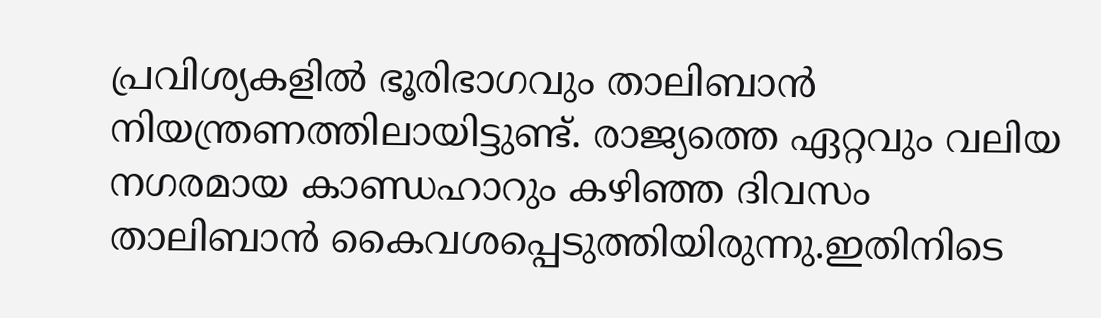പ്രവിശ്യകളില്‍ ഭൂരിഭാഗവും താലിബാന്‍ നിയന്ത്രണത്തിലായിട്ടുണ്ട്. രാജ്യത്തെ ഏറ്റവും വലിയ നഗരമായ കാണ്ഡഹാറും കഴിഞ്ഞ ദിവസം താലിബാന്‍ കൈവശപ്പെടുത്തിയിരുന്നു.ഇതിനിടെ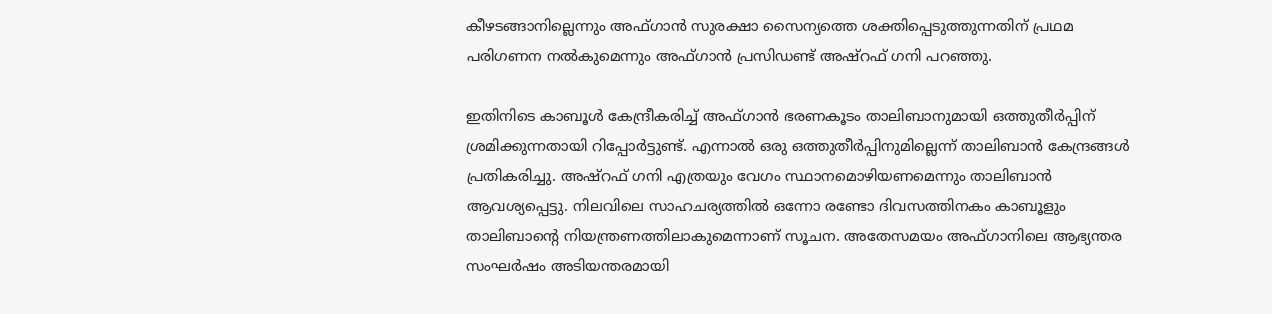കീഴടങ്ങാനില്ലെന്നും അഫ്ഗാന്‍ സുരക്ഷാ സൈന്യത്തെ ശക്തിപ്പെടുത്തുന്നതിന് പ്രഥമ പരിഗണന നല്‍കുമെന്നും അഫ്ഗാന്‍ പ്രസിഡണ്ട് അഷ്‌റഫ് ഗനി പറഞ്ഞു.

ഇതിനിടെ കാബൂള്‍ കേന്ദ്രീകരിച്ച് അഫ്ഗാന്‍ ഭരണകൂടം താലിബാനുമായി ഒത്തുതീര്‍പ്പിന് ശ്രമിക്കുന്നതായി റിപ്പോര്‍ട്ടുണ്ട്. എന്നാല്‍ ഒരു ഒത്തുതീര്‍പ്പിനുമില്ലെന്ന് താലിബാന്‍ കേന്ദ്രങ്ങള്‍ പ്രതികരിച്ചു. അഷ്‌റഫ് ഗനി എത്രയും വേഗം സ്ഥാനമൊഴിയണമെന്നും താലിബാന്‍ ആവശ്യപ്പെട്ടു. നിലവിലെ സാഹചര്യത്തില്‍ ഒന്നോ രണ്ടോ ദിവസത്തിനകം കാബൂളും താലിബാന്റെ നിയന്ത്രണത്തിലാകുമെന്നാണ് സൂചന. അതേസമയം അഫ്ഗാനിലെ ആഭ്യന്തര സംഘര്‍ഷം അടിയന്തരമായി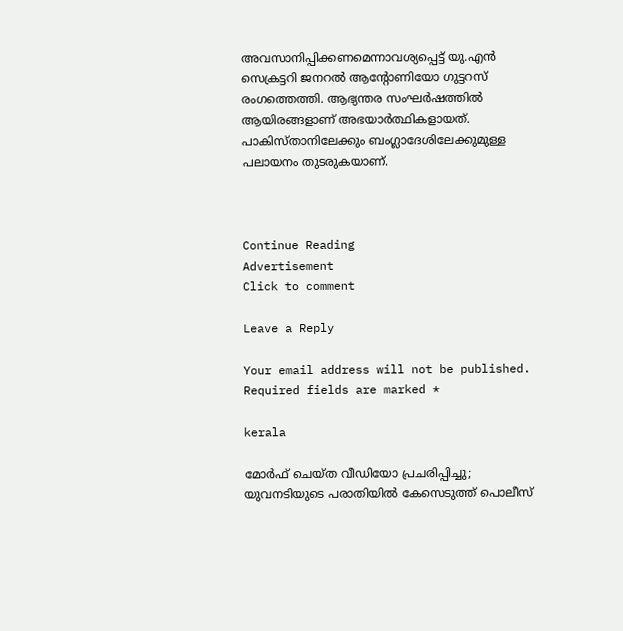അവസാനിപ്പിക്കണമെന്നാവശ്യപ്പെട്ട് യു.എന്‍ സെക്രട്ടറി ജനറല്‍ ആന്റോണിയോ ഗുട്ടറസ് രംഗത്തെത്തി. ആഭ്യന്തര സംഘര്‍ഷത്തില്‍ ആയിരങ്ങളാണ് അഭയാര്‍ത്ഥികളായത്. പാകിസ്താനിലേക്കും ബംഗ്ലാദേശിലേക്കുമുള്ള പലായനം തുടരുകയാണ്.



Continue Reading
Advertisement
Click to comment

Leave a Reply

Your email address will not be published. Required fields are marked *

kerala

മോര്‍ഫ് ചെയ്ത വീഡിയോ പ്രചരിപ്പിച്ചു; യുവനടിയുടെ പരാതിയില്‍ കേസെടുത്ത് പൊലീസ്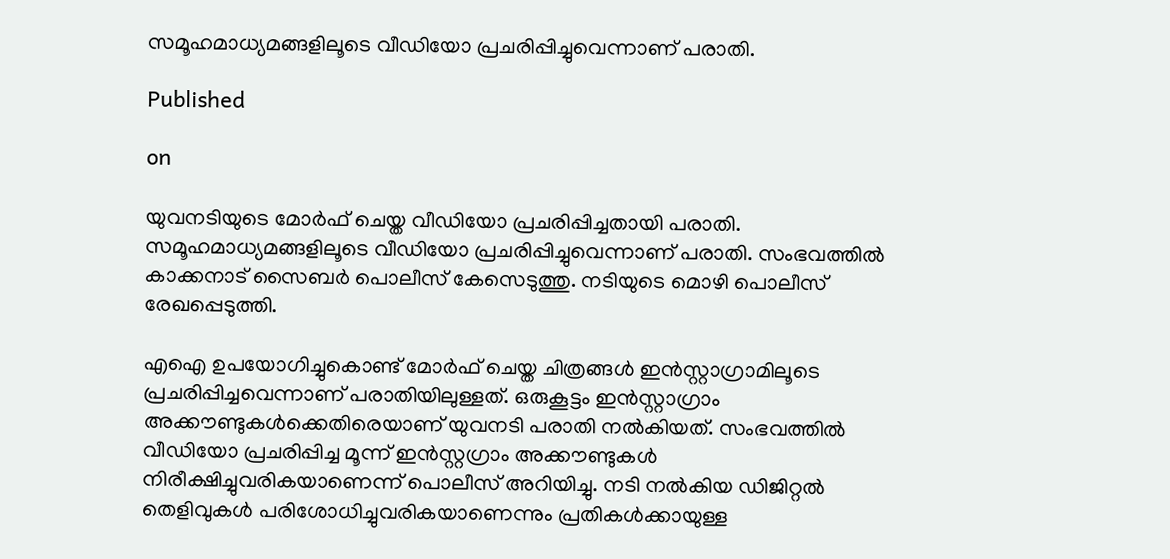സമൂഹമാധ്യമങ്ങളിലൂടെ വീഡിയോ പ്രചരിപ്പിച്ചുവെന്നാണ് പരാതി.

Published

on

യുവനടിയുടെ മോര്‍ഫ് ചെയ്ത വീഡിയോ പ്രചരിപ്പിച്ചതായി പരാതി. സമൂഹമാധ്യമങ്ങളിലൂടെ വീഡിയോ പ്രചരിപ്പിച്ചുവെന്നാണ് പരാതി. സംഭവത്തില്‍ കാക്കനാട് സൈബര്‍ പൊലീസ് കേസെടുത്തു. നടിയുടെ മൊഴി പൊലീസ് രേഖപ്പെടുത്തി.

എഐ ഉപയോഗിച്ചുകൊണ്ട് മോര്‍ഫ് ചെയ്ത ചിത്രങ്ങള്‍ ഇന്‍സ്റ്റാഗ്രാമിലൂടെ പ്രചരിപ്പിച്ചവെന്നാണ് പരാതിയിലുള്ളത്. ഒരുകൂട്ടം ഇന്‍സ്റ്റാഗ്രാം അക്കൗണ്ടുകള്‍ക്കെതിരെയാണ് യുവനടി പരാതി നല്‍കിയത്. സംഭവത്തില്‍ വീഡിയോ പ്രചരിപ്പിച്ച മൂന്ന് ഇന്‍സ്റ്റഗ്രാം അക്കൗണ്ടുകള്‍ നിരീക്ഷിച്ചുവരികയാണെന്ന് പൊലീസ് അറിയിച്ചു. നടി നല്‍കിയ ഡിജിറ്റല്‍ തെളിവുകള്‍ പരിശോധിച്ചുവരികയാണെന്നും പ്രതികള്‍ക്കായുള്ള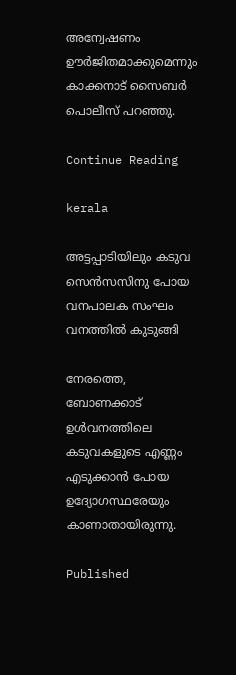അന്വേഷണം ഊര്‍ജിതമാക്കുമെന്നും കാക്കനാട് സൈബര്‍ പൊലീസ് പറഞ്ഞു.

Continue Reading

kerala

അട്ടപ്പാടിയിലും കടുവ സെന്‍സസിനു പോയ വനപാലക സംഘം വനത്തില്‍ കുടുങ്ങി

നേരത്തെ, ബോണക്കാട് ഉള്‍വനത്തിലെ കടുവകളുടെ എണ്ണം എടുക്കാന്‍ പോയ ഉദ്യോഗസ്ഥരേയും കാണാതായിരുന്നു.

Published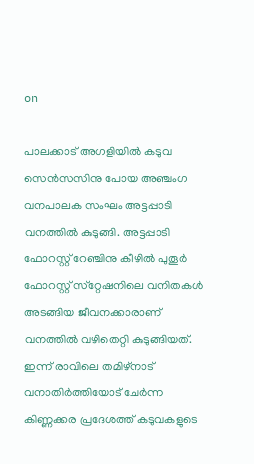on

പാലക്കാട് അഗളിയില്‍ കടുവ സെന്‍സസിനു പോയ അഞ്ചംഗ വനപാലക സംഘം അട്ടപ്പാടി വനത്തില്‍ കുടുങ്ങി. അട്ടപ്പാടി ഫോറസ്റ്റ് റേഞ്ചിനു കീഴില്‍ പുതൂര്‍ ഫോറസ്റ്റ് സ്‌റ്റേഷനിലെ വനിതകള്‍ അടങ്ങിയ ജീവനക്കാരാണ് വനത്തില്‍ വഴിതെറ്റി കുടുങ്ങിയത്. ഇന്ന് രാവിലെ തമിഴ്‌നാട് വനാതിര്‍ത്തിയോട് ചേര്‍ന്ന കിണ്ണക്കര പ്രദേശത്ത് കടുവകളുടെ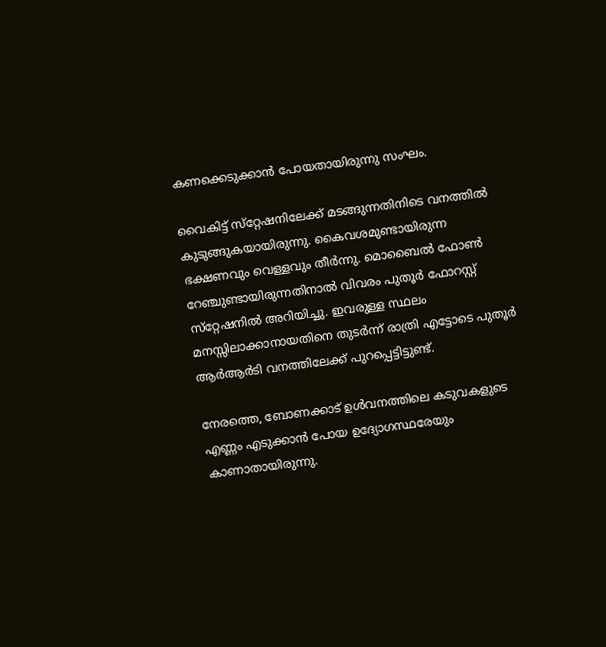കണക്കെടുക്കാന്‍ പോയതായിരുന്നു സംഘം.

വൈകിട്ട് സ്‌റ്റേഷനിലേക്ക് മടങ്ങുന്നതിനിടെ വനത്തില്‍ കുടുങ്ങുകയായിരുന്നു. കൈവശമുണ്ടായിരുന്ന ഭക്ഷണവും വെള്ളവും തീര്‍ന്നു. മൊബൈല്‍ ഫോണ്‍ റേഞ്ചുണ്ടായിരുന്നതിനാല്‍ വിവരം പുതൂര്‍ ഫോറസ്റ്റ് സ്‌റ്റേഷനില്‍ അറിയിച്ചു. ഇവരുള്ള സ്ഥലം മനസ്സിലാക്കാനായതിനെ തുടര്‍ന്ന് രാത്രി എട്ടോടെ പുതൂര്‍ ആര്‍ആര്‍ടി വനത്തിലേക്ക് പുറപ്പെട്ടിട്ടുണ്ട്.

നേരത്തെ, ബോണക്കാട് ഉള്‍വനത്തിലെ കടുവകളുടെ എണ്ണം എടുക്കാന്‍ പോയ ഉദ്യോഗസ്ഥരേയും കാണാതായിരുന്നു.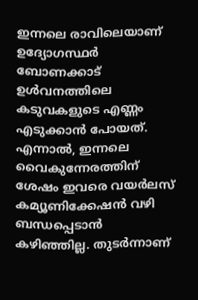ഇന്നലെ രാവിലെയാണ് ഉദ്യോഗസ്ഥര്‍ ബോണക്കാട് ഉള്‍വനത്തിലെ കടുവകളുടെ എണ്ണം എടുക്കാന്‍ പോയത്. എന്നാല്‍, ഇന്നലെ വൈകുന്നേരത്തിന് ശേഷം ഇവരെ വയര്‍ലസ് കമ്യൂണിക്കേഷന്‍ വഴി ബന്ധപ്പെടാന്‍ കഴിഞ്ഞില്ല. തുടര്‍ന്നാണ്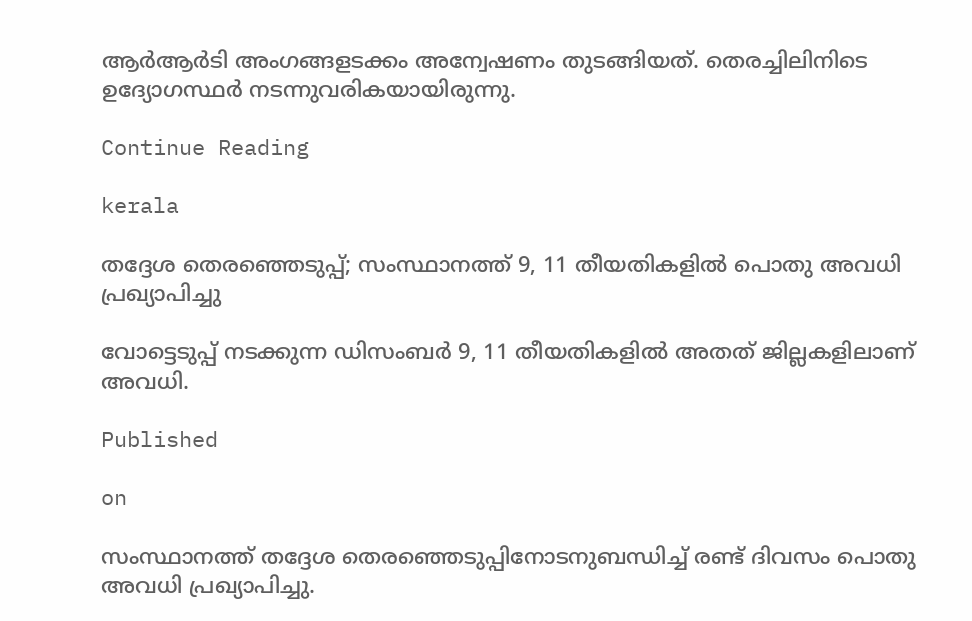ആര്‍ആര്‍ടി അംഗങ്ങളടക്കം അന്വേഷണം തുടങ്ങിയത്. തെരച്ചിലിനിടെ ഉദ്യോഗസ്ഥര്‍ നടന്നുവരികയായിരുന്നു.

Continue Reading

kerala

തദ്ദേശ തെരഞ്ഞെടുപ്പ്; സംസ്ഥാനത്ത് 9, 11 തീയതികളില്‍ പൊതു അവധി പ്രഖ്യാപിച്ചു

വോട്ടെടുപ്പ് നടക്കുന്ന ഡിസംബര്‍ 9, 11 തീയതികളില്‍ അതത് ജില്ലകളിലാണ് അവധി.

Published

on

സംസ്ഥാനത്ത് തദ്ദേശ തെരഞ്ഞെടുപ്പിനോടനുബന്ധിച്ച് രണ്ട് ദിവസം പൊതു അവധി പ്രഖ്യാപിച്ചു.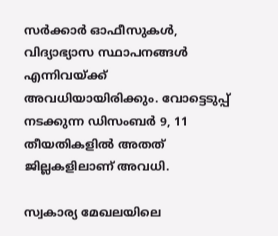സര്‍ക്കാര്‍ ഓഫീസുകള്‍, വിദ്യാഭ്യാസ സ്ഥാപനങ്ങള്‍ എന്നിവയ്ക്ക് അവധിയായിരിക്കും. വോട്ടെടുപ്പ് നടക്കുന്ന ഡിസംബര്‍ 9, 11 തീയതികളില്‍ അതത് ജില്ലകളിലാണ് അവധി.

സ്വകാര്യ മേഖലയിലെ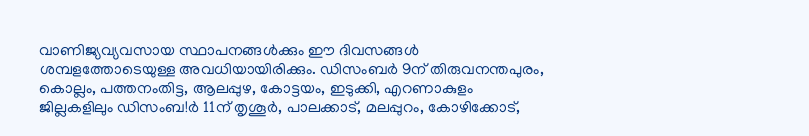വാണിജ്യവ്യവസായ സ്ഥാപനങ്ങള്‍ക്കും ഈ ദിവസങ്ങള്‍ ശമ്പളത്തോടെയുള്ള അവധിയായിരിക്കും. ഡിസംബര്‍ 9ന് തിരുവനന്തപുരം, കൊല്ലം, പത്തനംതിട്ട, ആലപ്പുഴ, കോട്ടയം, ഇടുക്കി, എറണാകുളം ജില്ലകളിലും ഡിസംബ!ര്‍ 11ന് തൃശൂര്‍, പാലക്കാട്, മലപ്പുറം, കോഴിക്കോട്,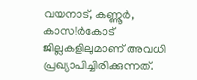വയനാട്, കണ്ണൂര്‍, കാസ!ര്‍കോട് ജില്ലകളിലുമാണ് അവധി പ്രഖ്യാപിച്ചിരിക്കുന്നത്.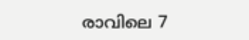രാവിലെ 7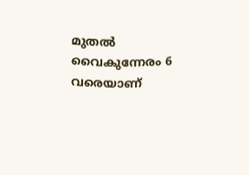മുതല്‍ വൈകുന്നേരം 6 വരെയാണ്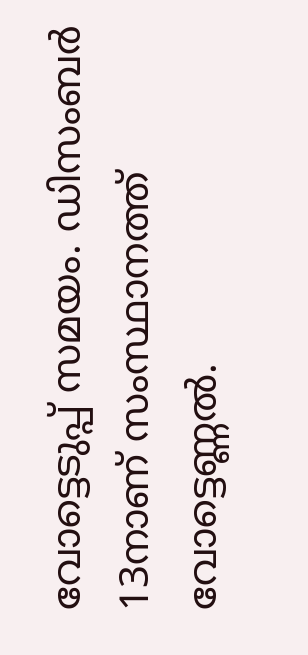വോട്ടെടുപ്പ് സമയം. ഡിസംബര്‍ 13നാണ് സംസ്ഥാനത്ത് വോട്ടെണ്ണല്‍.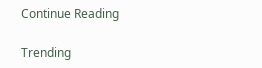Continue Reading

Trending